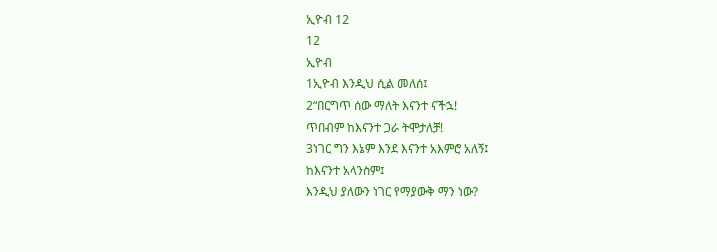ኢዮብ 12
12
ኢዮብ
1ኢዮብ እንዲህ ሲል መለሰ፤
2“በርግጥ ሰው ማለት እናንተ ናችኋ!
ጥበብም ከእናንተ ጋራ ትሞታለቻ!
3ነገር ግን እኔም እንደ እናንተ አእምሮ አለኝ፤
ከእናንተ አላንስም፤
እንዲህ ያለውን ነገር የማያውቅ ማን ነው?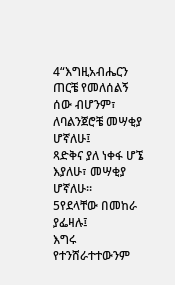4“እግዚአብሔርን ጠርቼ የመለሰልኝ ሰው ብሆንም፣
ለባልንጀሮቼ መሣቂያ ሆኛለሁ፤
ጻድቅና ያለ ነቀፋ ሆኜ እያለሁ፣ መሣቂያ ሆኛለሁ።
5የደላቸው በመከራ ያፌዛሉ፤
እግሩ የተንሸራተተውንም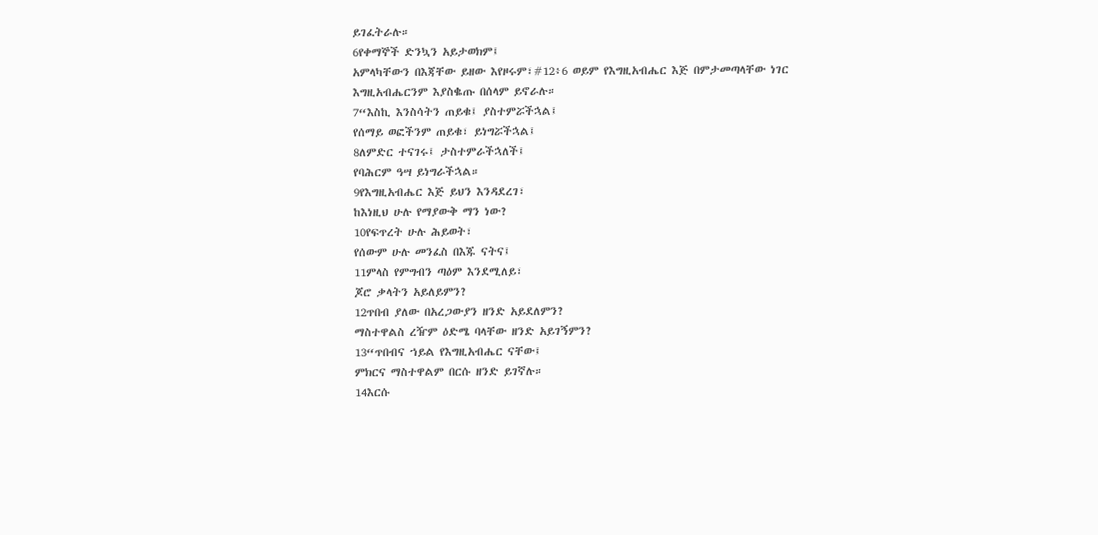ይገፈትራሉ።
6የቀማኞች ድንኳን አይታወክም፤
አምላካቸውን በእጃቸው ይዘው እየዞሩም፣#12፥6 ወይም የእግዚአብሔር እጅ በምታመጣላቸው ነገር
እግዚአብሔርንም እያስቈጡ በሰላም ይኖራሉ።
7“እስኪ እንስሳትን ጠይቁ፤ ያስተምሯችኋል፤
የሰማይ ወፎችንም ጠይቁ፣ ይነግሯችኋል፤
8ለምድር ተናገሩ፤ ታስተምራችኋለች፤
የባሕርም ዓሣ ይነግራችኋል።
9የእግዚአብሔር እጅ ይህን እንዳደረገ፣
ከእነዚህ ሁሉ የማያውቅ ማን ነው?
10የፍጥረት ሁሉ ሕይወት፣
የሰውም ሁሉ መንፈስ በእጁ ናትና፤
11ምላስ የምግብን ጣዕም እንደሚለይ፣
ጆሮ ቃላትን አይለይምን?
12ጥበብ ያለው በአረጋውያን ዘንድ አይደለምን?
ማስተዋልስ ረዥም ዕድሜ ባላቸው ዘንድ አይገኝምን?
13“ጥበብና ኀይል የእግዚአብሔር ናቸው፤
ምክርና ማስተዋልም በርሱ ዘንድ ይገኛሉ።
14እርሱ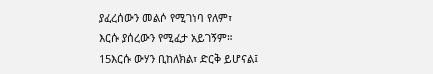ያፈረሰውን መልሶ የሚገነባ የለም፣
እርሱ ያሰረውን የሚፈታ አይገኝም።
15እርሱ ውሃን ቢከለክል፣ ድርቅ ይሆናል፤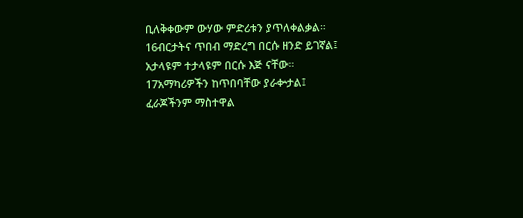ቢለቅቀውም ውሃው ምድሪቱን ያጥለቀልቃል።
16ብርታትና ጥበብ ማድረግ በርሱ ዘንድ ይገኛል፤
አታላዩም ተታላዩም በርሱ እጅ ናቸው።
17አማካሪዎችን ከጥበባቸው ያራቍታል፤
ፈራጆችንም ማስተዋል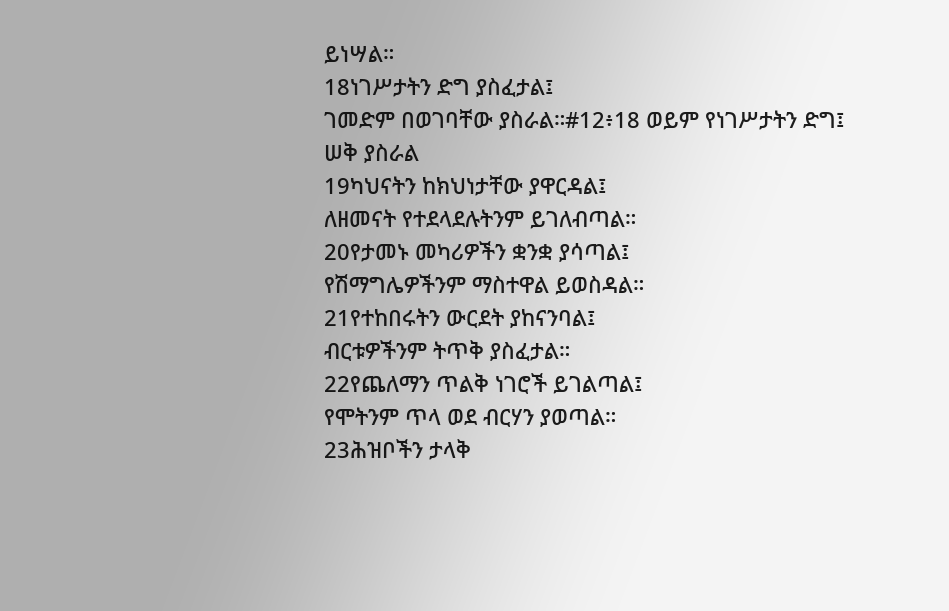ይነሣል።
18ነገሥታትን ድግ ያስፈታል፤
ገመድም በወገባቸው ያስራል።#12፥18 ወይም የነገሥታትን ድግ፤ ሠቅ ያስራል
19ካህናትን ከክህነታቸው ያዋርዳል፤
ለዘመናት የተደላደሉትንም ይገለብጣል።
20የታመኑ መካሪዎችን ቋንቋ ያሳጣል፤
የሽማግሌዎችንም ማስተዋል ይወስዳል።
21የተከበሩትን ውርደት ያከናንባል፤
ብርቱዎችንም ትጥቅ ያስፈታል።
22የጨለማን ጥልቅ ነገሮች ይገልጣል፤
የሞትንም ጥላ ወደ ብርሃን ያወጣል።
23ሕዝቦችን ታላቅ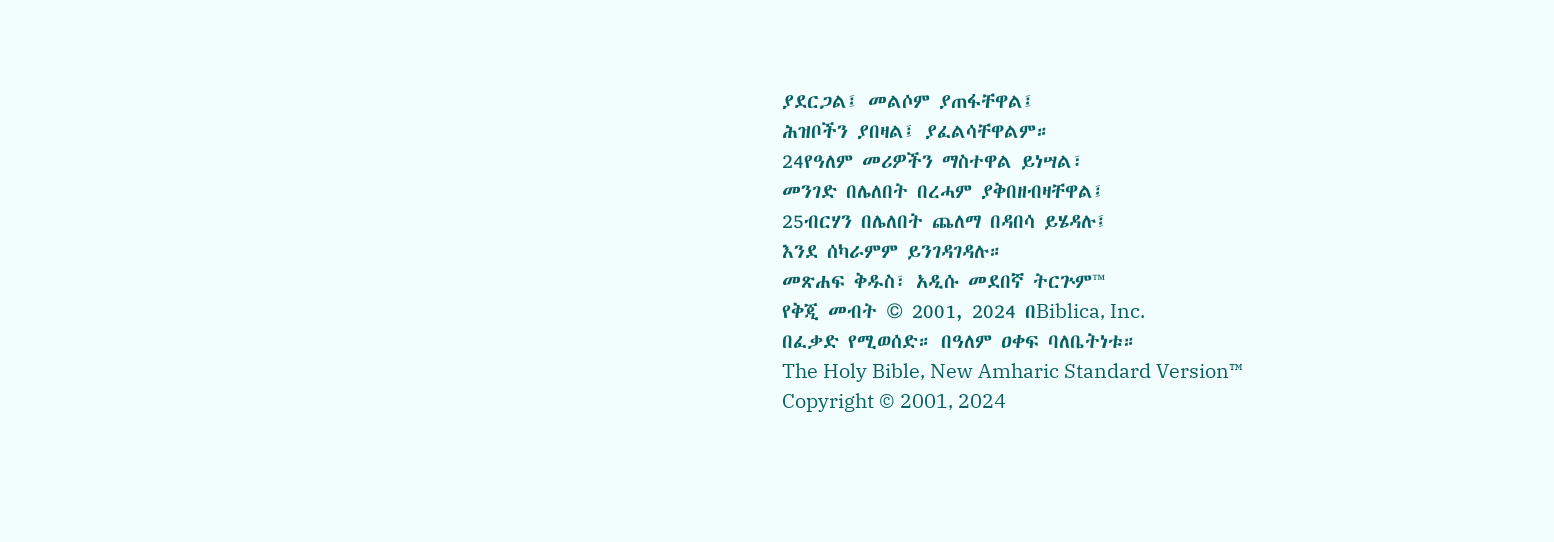ያደርጋል፤ መልሶም ያጠፋቸዋል፤
ሕዝቦችን ያበዛል፤ ያፈልሳቸዋልም።
24የዓለም መሪዎችን ማስተዋል ይነሣል፣
መንገድ በሌለበት በረሓም ያቅበዘብዛቸዋል፤
25ብርሃን በሌለበት ጨለማ በዳበሳ ይሄዳሉ፤
እንደ ሰካራምም ይንገዳገዳሉ።
መጽሐፍ ቅዱስ፣ አዲሱ መደበኛ ትርጕም™
የቅጂ መብት © 2001, 2024 በBiblica, Inc.
በፈቃድ የሚወሰድ። በዓለም ዐቀፍ ባለቤትነቱ።
The Holy Bible, New Amharic Standard Version™
Copyright © 2001, 2024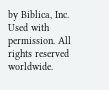by Biblica, Inc.
Used with permission. All rights reserved worldwide.